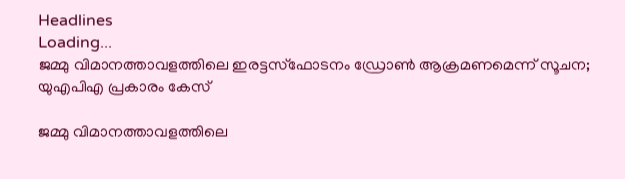Headlines
Loading...
ജമ്മു വിമാനത്താവളത്തിലെ ഇരട്ടസ്‌ഫോടനം ഡ്രോണ്‍ ആക്രമണമെന്ന് സൂചന; യുഎപിഎ പ്രകാരം കേസ്

ജമ്മു വിമാനത്താവളത്തിലെ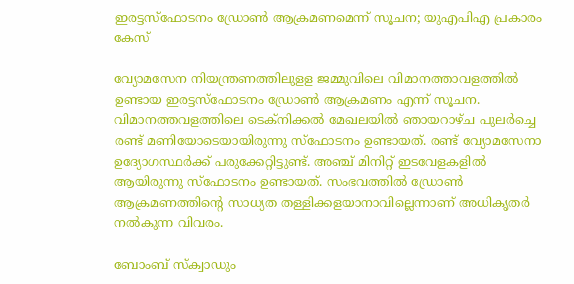ഇരട്ടസ്‌ഫോടനം ഡ്രോണ്‍ ആക്രമണമെന്ന് സൂചന; യുഎപിഎ പ്രകാരം കേസ്

വ്യോമസേന നിയന്ത്രണത്തിലുളള ജമ്മുവിലെ വിമാനത്താവളത്തില്‍ ഉണ്ടായ ഇരട്ടസ്‌ഫോടനം ഡ്രോണ്‍ ആക്രമണം എന്ന് സൂചന. വിമാനത്തവളത്തിലെ ടെക്‌നിക്കല്‍ മേഖലയില്‍ ഞായറാഴ്ച പുലര്‍ച്ചെ രണ്ട് മണിയോടെയായിരുന്നു സ്‌ഫോടനം ഉണ്ടായത്. രണ്ട് വ്യോമസേനാ ഉദ്യോഗസ്ഥര്‍ക്ക് പരുക്കേറ്റിട്ടുണ്ട്. അഞ്ച് മിനിറ്റ് ഇടവേളകളില്‍ ആയിരുന്നു സ്‌ഫോടനം ഉണ്ടായത്. സംഭവത്തില്‍ ഡ്രോണ്‍ ആക്രമണത്തിന്റെ സാധ്യത തള്ളിക്കളയാനാവില്ലെന്നാണ് അധികൃതര്‍ നല്‍കുന്ന വിവരം.

ബോംബ് സ്‌ക്വാഡും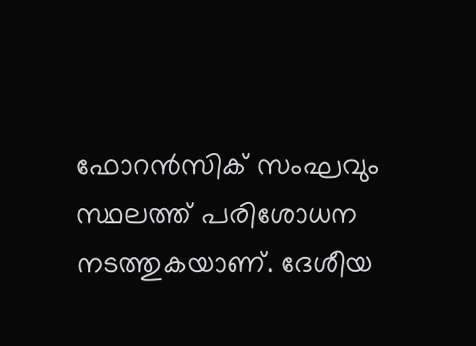ഫോറന്‍സിക് സംഘവും സ്ഥലത്ത് പരിശോധന നടത്തുകയാണ്. ദേശീയ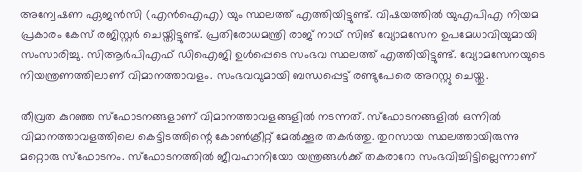അന്വേഷണ ഏജന്‍സി (എന്‍ഐഎ) യും സ്ഥലത്ത് എത്തിയിട്ടുണ്ട്. വിഷയത്തില്‍ യുഎപിഎ നിയമ പ്രകാരം കേസ് രജിസ്റ്റര്‍ ചെയ്തിട്ടുണ്ട്. പ്രതിരോധമന്ത്രി രാജ് നാഥ് സിങ് വ്യോമസേന ഉപമേധാവിയുമായി സംസാരിച്ചു. സിആര്‍പിഎഫ് ഡിഐജി ഉള്‍പ്പെടെ സംഭവ സ്ഥലത്ത് എത്തിയിട്ടുണ്ട്. വ്യോമസേനയുടെ നിയന്ത്രണത്തിലാണ് വിമാനത്താവളം. സംഭവവുമായി ബന്ധപ്പെട്ട് രണ്ടുപേരെ അറസ്റ്റു ചെയ്തു.

തീവ്രത കുറഞ്ഞ സ്‌ഫോടനങ്ങളാണ് വിമാനത്താവളങ്ങളില്‍ നടന്നത്. സ്‌ഫോടനങ്ങളില്‍ ഒന്നില്‍ വിമാനത്താവളത്തിലെ കെട്ടിടത്തിന്റെ കോണ്‍ക്രീറ്റ് മേല്‍ക്കൂര തകര്‍ത്തു. തുറസായ സ്ഥലത്തായിരുന്നു മറ്റൊരു സ്‌ഫോടനം. സ്‌ഫോടനത്തില്‍ ജീവഹാനിയോ യന്ത്രങ്ങള്‍ക്ക് തകരാറോ സംഭവിച്ചിട്ടില്ലെന്നാണ്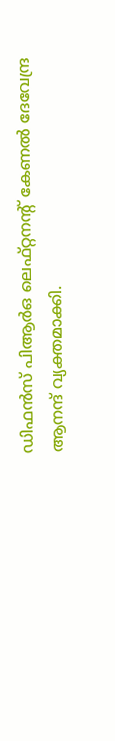ഡിഫന്‍സ് പിആര്‍ഒ ലെഫ്റ്റനന്റ് കേണല്‍ ദേവേന്ദ്ര ആനന്ദ് വ്യക്തമാക്കി.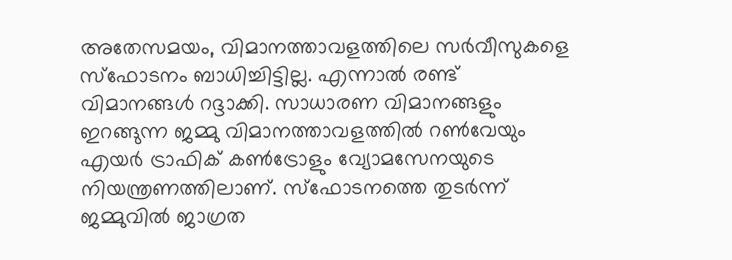അതേസമയം, വിമാനത്താവളത്തിലെ സര്‍വീസുകളെ സ്‌ഫോടനം ബാധിച്ചിട്ടില്ല. എന്നാല്‍ രണ്ട് വിമാനങ്ങള്‍ റദ്ദാക്കി. സാധാരണ വിമാനങ്ങളും ഇറങ്ങുന്ന ജമ്മു വിമാനത്താവളത്തില്‍ റണ്‍വേയും എയര്‍ ട്രാഫിക് കണ്‍ട്രോളും വ്യോമസേനയുടെ നിയന്ത്രണത്തിലാണ്. സ്‌ഫോടനത്തെ തുടര്‍ന്ന് ജമ്മുവില്‍ ജാഗ്രത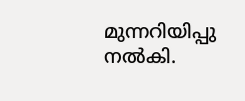മുന്നറിയിപ്പു നല്‍കി.